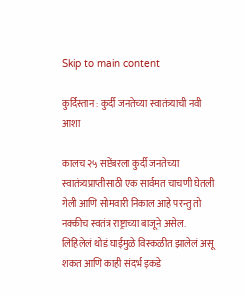Skip to main content

कुर्दिस्तान : कुर्दी जनतेच्या स्वातंत्र्याची नवी आशा

कालच २५ सप्टेंबरला कुर्दी जनतेच्या स्वातंत्र्यप्राप्तीसाठी एक सार्वमत चाचणी घेतली गेली आणि सोमवारी निकाल आहे परन्तु तो नक्कीच स्वतंत्र राष्ट्राच्या बाजूने असेल. लिहिलेलं थोडं घाईमुळे विस्कळीत झालेलं असू शकत आणि काही संदर्भ इकडे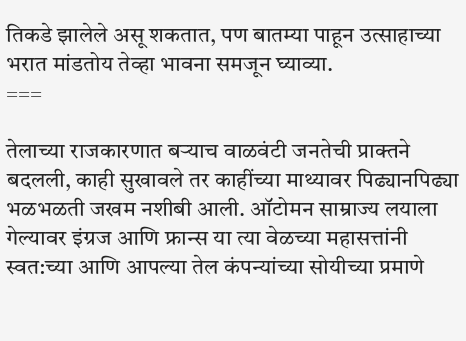तिकडे झालेले असू शकतात, पण बातम्या पाहून उत्साहाच्या भरात मांडतोय तेव्हा भावना समजून घ्याव्या.
===

तेलाच्या राजकारणात बर्‍याच वाळवंटी जनतेची प्राक्तने बदलली, काही सुखावले तर काहींच्या माथ्यावर पिढ्यानपिढ्या भळभळती जखम नशीबी आली. ऑटोमन साम्राज्य लयाला गेल्यावर इंग्रज आणि फ्रान्स या त्या वेळच्या महासत्तांनी स्वत:च्या आणि आपल्या तेल कंपन्यांच्या सोयीच्या प्रमाणे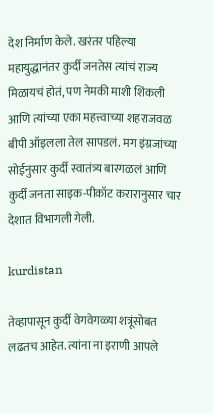देश निर्माण केले. खरंतर पहिल्या महायुद्धानंतर कुर्दी जनतेस त्यांचं राज्य मिळायचं होतं, पण नेमकी माशी शिंकली आणि त्यांच्या एका महत्त्वाच्या शहराजवळ बीपी ऑइलला तेल सापडलं. मग इंग्रजांच्या सोईनुसार कुर्दी स्वातंत्र्य बारगळलं आणि कुर्दी जनता साइक-पीकॉट करारानुसार चार देशात विभागली गेली.

kurdistan

तेव्हापासून कुर्दी वेगवेगळ्या शत्रूंसोबत लढतच आहेत. त्यांना ना इराणी आपले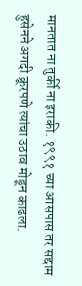मानतात ना तुर्की ना इराकी. १९९१ च्या आसपास तर सद्दाम हुसेनने अगदी क्रूरपणे त्यांचा उठाव मोडून काढला.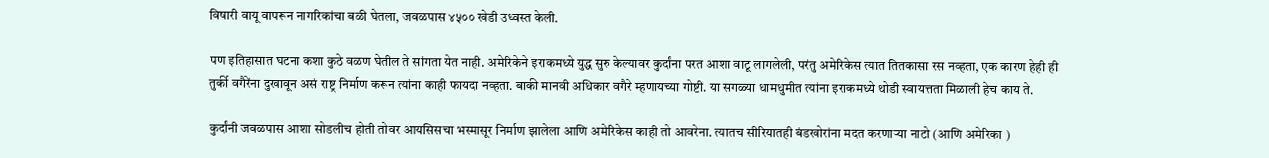विषारी वायू वापरून नागरिकांचा बळी घेतला, जवळपास ४५०० खेडी उध्वस्त केली.

पण इतिहासात घटना कशा कुठे वळण घेतील ते सांगता येत नाही. अमेरिकेने इराकमध्ये युद्ध सुरु केल्यावर कुर्दांना परत आशा वाटू लागलेली, परंतु अमेरिकेस त्यात तितकासा रस नव्हता, एक कारण हेही ही तुर्की वगैरेंना दुखावून असं राष्ट्र निर्माण करून त्यांना काही फायदा नव्हता. बाकी मानवी अधिकार वगैरे म्हणायच्या गोष्टी. या सगळ्या धामधुमीत त्यांना इराकमध्ये थोडी स्वायत्तता मिळाली हेच काय ते.

कुर्दांनी जवळपास आशा सोडलीच होती तोवर आयसिसचा भस्मासूर निर्माण झालेला आणि अमेरिकेस काही तो आवरेना. त्यातच सीरियातही बंडखोरांना मदत करणाऱ्या नाटो (आणि अमेरिका )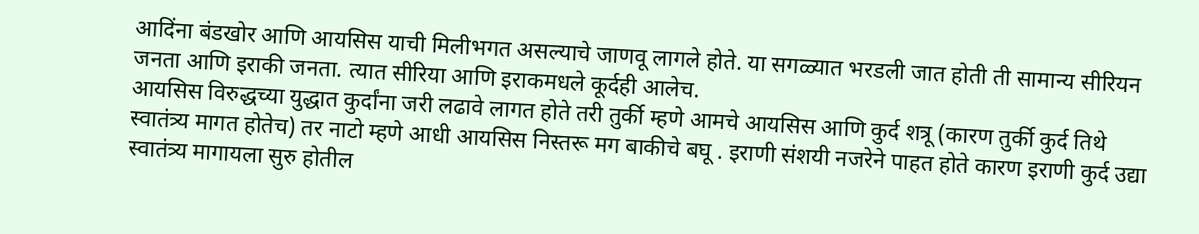आदिंना बंडखोर आणि आयसिस याची मिलीभगत असल्याचे जाणवू लागले होते. या सगळ्यात भरडली जात होती ती सामान्य सीरियन जनता आणि इराकी जनता. त्यात सीरिया आणि इराकमधले कूर्दही आलेच.
आयसिस विरुद्धच्या युद्धात कुर्दांना जरी लढावे लागत होते तरी तुर्की म्हणे आमचे आयसिस आणि कुर्द शत्रू (कारण तुर्की कुर्द तिथे स्वातंत्र्य मागत होतेच) तर नाटो म्हणे आधी आयसिस निस्तरू मग बाकीचे बघू . इराणी संशयी नजरेने पाहत होते कारण इराणी कुर्द उद्या स्वातंत्र्य मागायला सुरु होतील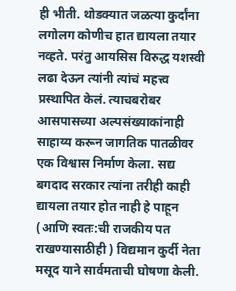ही भीती. थोडक्यात जळत्या कुर्दांना लगोलग कोणीच हात द्यायला तयार नव्हते. परंतु आयसिस विरुद्ध यशस्वी लढा देऊन त्यांनी त्यांचं महत्त्व प्रस्थापित केलं. त्याचबरोबर आसपासच्या अल्पसंख्याकांनाही साहाय्य करून जागतिक पातळीवर एक विश्वास निर्माण केला. सद्य बगदाद सरकार त्यांना तरीही काही द्यायला तयार होत नाही हे पाहून (आणि स्वतः:ची राजकीय पत राखण्यासाठीही ) विद्यमान कुर्दी नेता मसूद याने सार्वमताची घोषणा केली.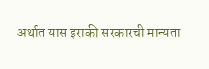अर्थात यास इराकी सरकारची मान्यता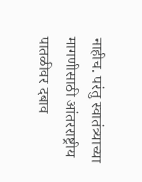नाहीच. परंतु स्वातंत्र्याच्या मागणीसाठी आंतरराष्ट्रीय पातळीवर दबाव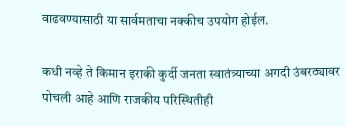वाढवण्यासाठी या सार्वमताचा नक्कीच उपयोग होईल.

कधी नव्हे ते किमान इराकी कुर्दी जनता स्वातंत्र्याच्या अगदी उंबरठ्यावर पोचली आहे आणि राजकीय परिस्थितीही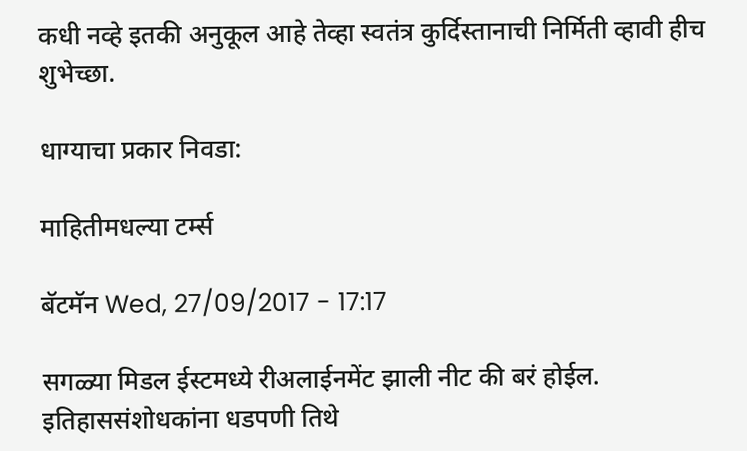कधी नव्हे इतकी अनुकूल आहे तेव्हा स्वतंत्र कुर्दिस्तानाची निर्मिती व्हावी हीच शुभेच्छा.

धाग्याचा प्रकार निवडा:

माहितीमधल्या टर्म्स

बॅटमॅन Wed, 27/09/2017 - 17:17

सगळ्या मिडल ईस्टमध्ये रीअलाईनमेंट झाली नीट की बरं होईल. इतिहाससंशोधकांना धडपणी तिथे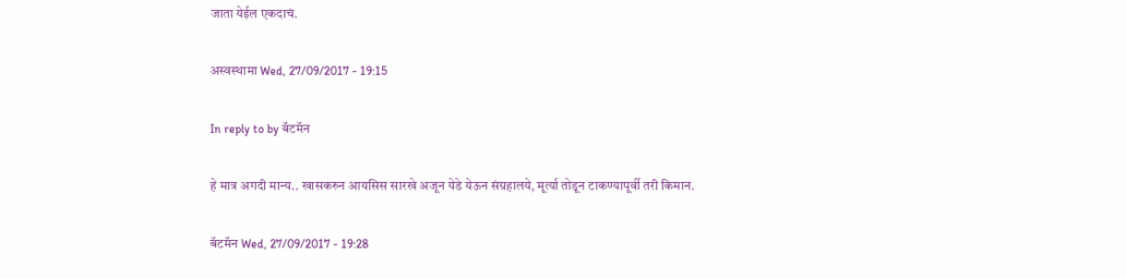जाता येईल एकदाचं.

अस्वस्थामा Wed, 27/09/2017 - 19:15

In reply to by बॅटमॅन

हे मात्र अगदी मान्य.. खासकरुन आयसिस सारखे अजून येडे येऊन संग्रहालये, मूर्त्या तोडून टाकण्यापूर्वी तरी किमान.

बॅटमॅन Wed, 27/09/2017 - 19:28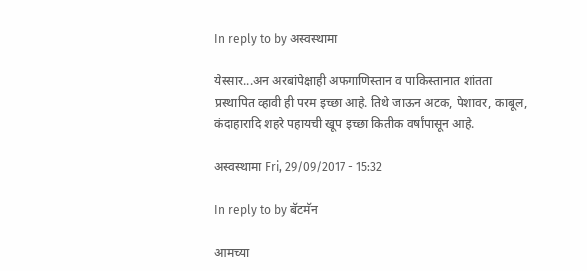In reply to by अस्वस्थामा

येस्सार...अन अरबांपेक्षाही अफगाणिस्तान व पाकिस्तानात शांतता प्रस्थापित व्हावी ही परम इच्छा आहे. तिथे जाऊन अटक, पेशावर, काबूल, कंदाहारादि शहरे पहायची खूप इच्छा कितीक वर्षांपासून आहे.

अस्वस्थामा Fri, 29/09/2017 - 15:32

In reply to by बॅटमॅन

आमच्या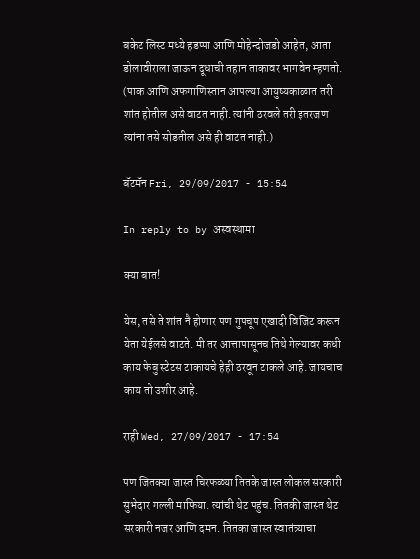बकेट लिस्ट मध्ये हडप्पा आणि मोहेन्दोजडो आहेत, आता डोलावीराला जाऊन दूधाची तहान ताकावर भागवेन म्हणतो. (पाक आणि अफगाणिस्तान आपल्या आयुष्यकाळात तरी शांत होतील असे वाटत नाही. त्यांनी ठरवले तरी इतरजण त्यांना तसे सोडतील असे ही वाटत नाही.)

बॅटमॅन Fri, 29/09/2017 - 15:54

In reply to by अस्वस्थामा

क्या बात!

येस, तसे ते शांत नै होणार पण गुपचूप एखादी विजिट करून येता येईलसे वाटते. मी तर आत्तापासूनच तिथे गेल्यावर कधी काय फेबु स्टेटस टाकायचे हेही ठरवून टाकले आहे. जायचाच काय तो उशीर आहे.

राही Wed, 27/09/2017 - 17:54

पण जितक्या जास्त चिरफळ्या तितके जास्त लोकल सरकारी सुभेदार गल्ली माफिया. त्यांची थेट पहुंच. तितकी जास्त थेट सरकारी नजर आणि दमन. तितका जास्त स्वातंत्र्याचा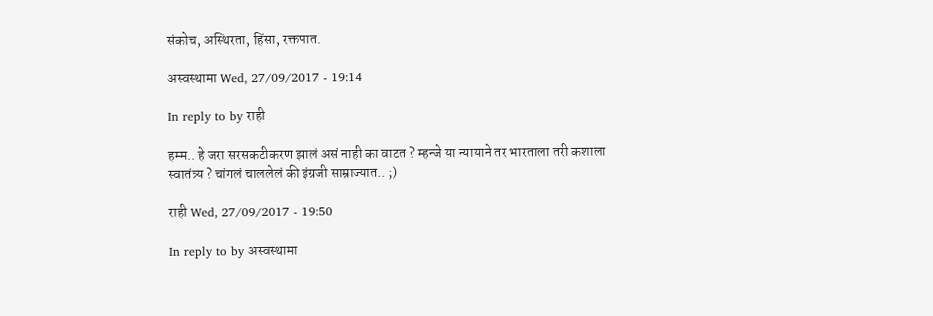संकोच, अस्थिरता, हिंसा, रक्तपात.

अस्वस्थामा Wed, 27/09/2017 - 19:14

In reply to by राही

हम्म.. हे जरा सरसकटीकरण झालं असं नाही का वाटत ? म्हन्जे या न्यायाने तर भारताला तरी कशाला स्वातंत्र्य ? चांगलं चाललेलं की इंग्रजी साम्राज्यात.. ;)

राही Wed, 27/09/2017 - 19:50

In reply to by अस्वस्थामा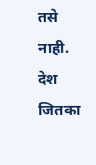तसे नाही. देश जितका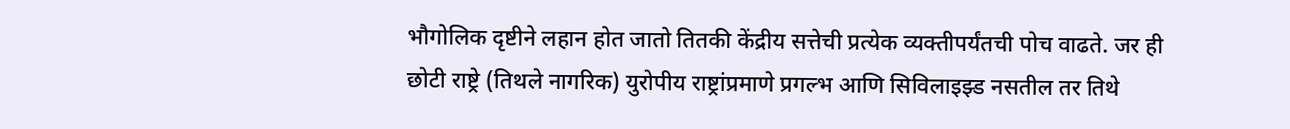भौगोलिक दृष्टीने लहान होत जातो तितकी केंद्रीय सत्तेची प्रत्येक व्यक्तीपर्यंतची पोच वाढते. जर ही छोटी राष्ट्रे (तिथले नागरिक) युरोपीय राष्ट्रांप्रमाणे प्रगल्भ आणि सिविलाइझ्ड नसतील तर तिथे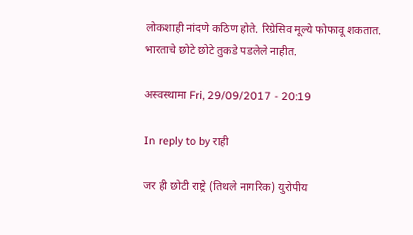लोकशाही नांदणे कठिण होते. रिग्रेसिव मूल्ये फोफावू शकतात.
भारताचे छोटे छोटे तुकडे पडलेले नाहीत.

अस्वस्थामा Fri, 29/09/2017 - 20:19

In reply to by राही

जर ही छोटी राष्ट्रे (तिथले नागरिक) युरोपीय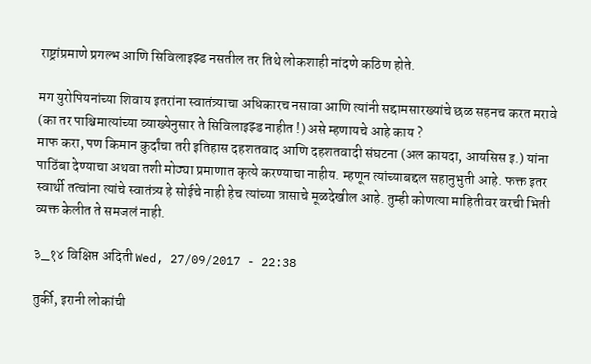राष्ट्रांप्रमाणे प्रगल्भ आणि सिविलाइझ्ड नसतील तर तिथे लोकशाही नांदणे कठिण होते.

मग युरोपियनांच्या शिवाय इतरांना स्वातंत्र्याचा अधिकारच नसावा आणि त्यांनी सद्दामसारख्यांचे छळ सहनच करत मरावे (का तर पाश्चिमात्यांच्या व्याख्येनुसार ते सिविलाइझ्ड नाहीत !) असे म्हणायचे आहे काय ?
माफ करा, पण किमान कुर्दांचा तरी इतिहास दहशतवाद आणि दहशतवादी संघटना (अल कायदा, आयसिस इ.) यांना पाठिंबा देण्याचा अथवा तशी मोठ्या प्रमाणात कृत्ये करण्याचा नाहीय. म्हणून त्यांच्याबद्दल सहानुभुती आहे. फक्त इतर स्वार्थी तत्वांना त्यांचे स्वातंत्र्य हे सोईचे नाही हेच त्यांच्या त्रासाचे मूळदेखील आहे. तुम्ही कोणत्या माहितीवर वरची भिती व्यक्त केलीत ते समजलं नाही.

३_१४ विक्षिप्त अदिती Wed, 27/09/2017 - 22:38

तुर्की, इरानी लोकांची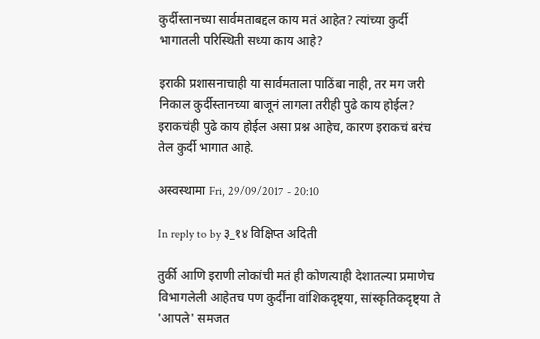कुर्दीस्तानच्या सार्वमताबद्दल काय मतं आहेत? त्यांच्या कुर्दी भागातली परिस्थिती सध्या काय आहे?

इराकी प्रशासनाचाही या सार्वमताला पाठिंबा नाही, तर मग जरी निकाल कुर्दीस्तानच्या बाजूनं लागला तरीही पुढे काय होईल? इराकचंही पुढे काय होईल असा प्रश्न आहेच, कारण इराकचं बरंच तेल कुर्दी भागात आहे.

अस्वस्थामा Fri, 29/09/2017 - 20:10

In reply to by ३_१४ विक्षिप्त अदिती

तुर्की आणि इराणी लोकांची मतं ही कोणत्याही देशातल्या प्रमाणेच विभागलेली आहेतच पण कुर्दींना वांशिकदृष्ट्या, सांस्कृतिकदृष्ट्या ते 'आपले' समजत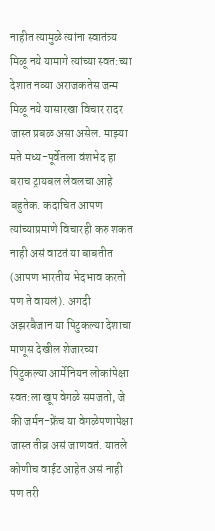नाहीत त्यामुळे त्यांना स्वातंत्र्य मिळू नये यामागे त्यांच्या स्वत:च्या देशात नव्या अराजकतेस जन्म मिळू नये यासारखा विचार रादर जास्त प्रबळ असा असेल. माझ्या मते मध्य-पूर्वेतला वंशभेद हा बराच ट्रायबल लेवलचा आहे बहुतेक. कदाचित आपण त्यांच्याप्रमाणे विचारही करु शकत नाही असं वाटतं या बाबतीत (आपण भारतीय भेदभाव करतो पण ते वायलं). अगदी अझरबैजान या पिटुकल्या देशाचा माणूस देखील शेजारच्या पिटुकल्या आर्मेनियन लोकांपेक्षा स्वत:ला खूप वेगळे समजतो, जे की जर्मन-फ्रेंच या वेगळेपणापेक्षा जास्त तीव्र असं जाणवतं. यातले कोणीच वाईट आहेत असं नाही पण तरी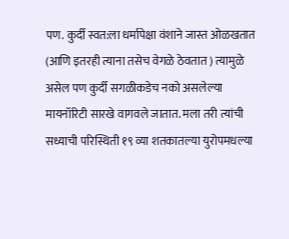पण. कुर्दी स्वत:ला धर्मापेक्षा वंशाने जास्त ओळखतात (आणि इतरही त्याना तसेच वेगळे ठेवतात ) त्यामुळे असेल पण कुर्दी सगळीकडेच नको असलेल्या मायनॉरिटी सारखे वागवले जातात. मला तरी त्यांची सध्याची परिस्थिती १९ व्या शतकातल्या युरोपमधल्या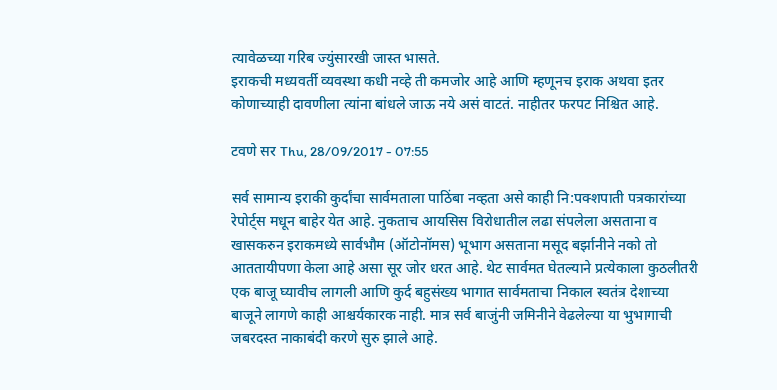त्यावेळच्या गरिब ज्युंसारखी जास्त भासते.
इराकची मध्यवर्ती व्यवस्था कधी नव्हे ती कमजोर आहे आणि म्हणूनच इराक अथवा इतर कोणाच्याही दावणीला त्यांना बांधले जाऊ नये असं वाटतं. नाहीतर फरपट निश्चित आहे.

टवणे सर Thu, 28/09/2017 - 07:55

सर्व सामान्य इराकी कुर्दांचा सार्वमताला पाठिंबा नव्हता असे काही नि:पक्शपाती पत्रकारांच्या रेपोर्ट्स मधून बाहेर येत आहे. नुकताच आयसिस विरोधातील लढा संपलेला असताना व खासकरुन इराकमध्ये सार्वभौम (ऑटोनॉमस) भूभाग असताना मसूद बर्झानीने नको तो आततायीपणा केला आहे असा सूर जोर धरत आहे. थेट सार्वमत घेतल्याने प्रत्येकाला कुठलीतरी एक बाजू घ्यावीच लागली आणि कुर्द बहुसंख्य भागात सार्वमताचा निकाल स्वतंत्र देशाच्या बाजूने लागणे काही आश्चर्यकारक नाही. मात्र सर्व बाजुंनी जमिनीने वेढलेल्या या भुभागाची जबरदस्त नाकाबंदी करणे सुरु झाले आहे.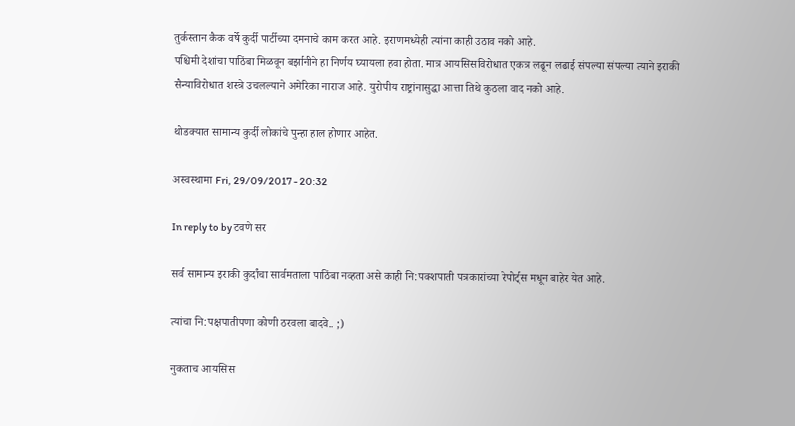तुर्कस्तान कैक वर्षे कुर्दी पार्टीच्या दमनाचे काम करत आहे. इराणमध्येही त्यांना काही उठाव नको आहे.
पश्चिमी देशांचा पाठिंबा मिळवून बर्झानीने हा निर्णय घ्यायला हवा होता. मात्र आयसिसविरोधात एकत्र लढून लढाई संपल्या संपल्या त्याने इराकी सैन्याविरोधात शस्त्रे उचलल्याने अमेरिका नाराज आहे. युरोपीय राष्ट्रांनासुद्धा आत्ता तिथे कुठला वाद नको आहे.

थोडक्यात सामान्य कुर्दी लोकांचे पुन्हा हाल होणार आहेत.

अस्वस्थामा Fri, 29/09/2017 - 20:32

In reply to by टवणे सर

सर्व सामान्य इराकी कुर्दांचा सार्वमताला पाठिंबा नव्हता असे काही नि:पक्शपाती पत्रकारांच्या रेपोर्ट्स मधून बाहेर येत आहे.

त्यांचा नि:पक्षपातीपणा कोणी ठरवला बादवे.. ;)

नुकताच आयसिस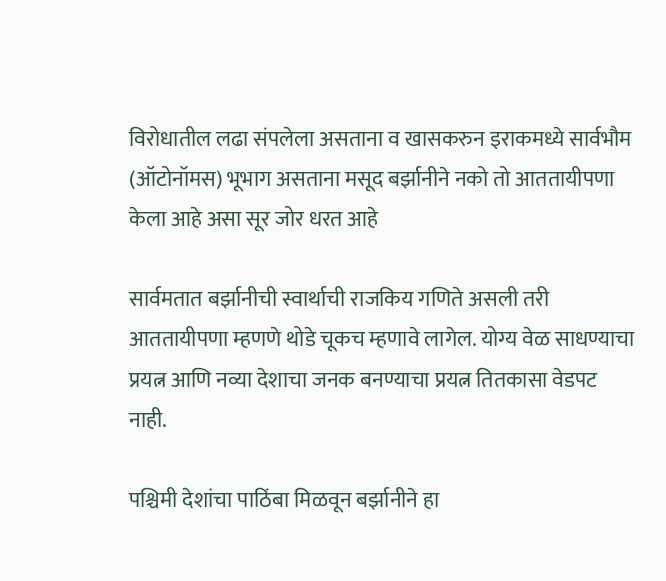विरोधातील लढा संपलेला असताना व खासकरुन इराकमध्ये सार्वभौम (ऑटोनॉमस) भूभाग असताना मसूद बर्झानीने नको तो आततायीपणा केला आहे असा सूर जोर धरत आहे

सार्वमतात बर्झानीची स्वार्थाची राजकिय गणिते असली तरी आततायीपणा म्हणणे थोडे चूकच म्हणावे लागेल. योग्य वेळ साधण्याचा प्रयत्न आणि नव्या देशाचा जनक बनण्याचा प्रयत्न तितकासा वेडपट नाही.

पश्चिमी देशांचा पाठिंबा मिळवून बर्झानीने हा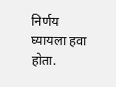निर्णय घ्यायला हवा होता.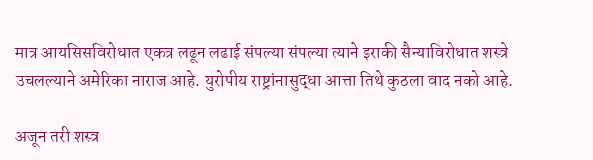मात्र आयसिसविरोधात एकत्र लढून लढाई संपल्या संपल्या त्याने इराकी सैन्याविरोधात शस्त्रे उचलल्याने अमेरिका नाराज आहे. युरोपीय राष्ट्रांनासुद्धा आत्ता तिथे कुठला वाद नको आहे.

अजून तरी शस्त्र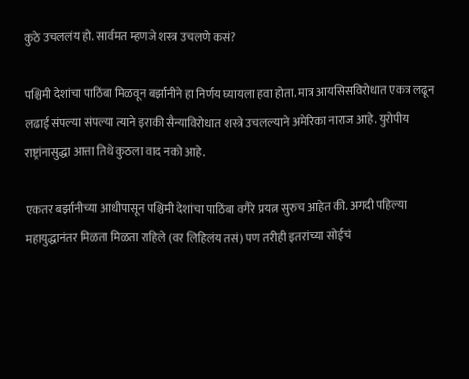कुठे उचललंय हो. सार्वमत म्हणजे शस्त्र उचलणे कसं?

पश्चिमी देशांचा पाठिंबा मिळवून बर्झानीने हा निर्णय घ्यायला हवा होता. मात्र आयसिसविरोधात एकत्र लढून लढाई संपल्या संपल्या त्याने इराकी सैन्याविरोधात शस्त्रे उचलल्याने अमेरिका नाराज आहे. युरोपीय राष्ट्रांनासुद्धा आत्ता तिथे कुठला वाद नको आहे.

एकतर बर्झानीच्या आधीपासून पश्चिमी देशांचा पाठिंबा वगैरे प्रयत्न सुरुच आहेत की. अगदी पहिल्या महायुद्धानंतर मिळता मिळता राहिले (वर लिहिलंय तसं) पण तरीही इतरांच्या सोईचं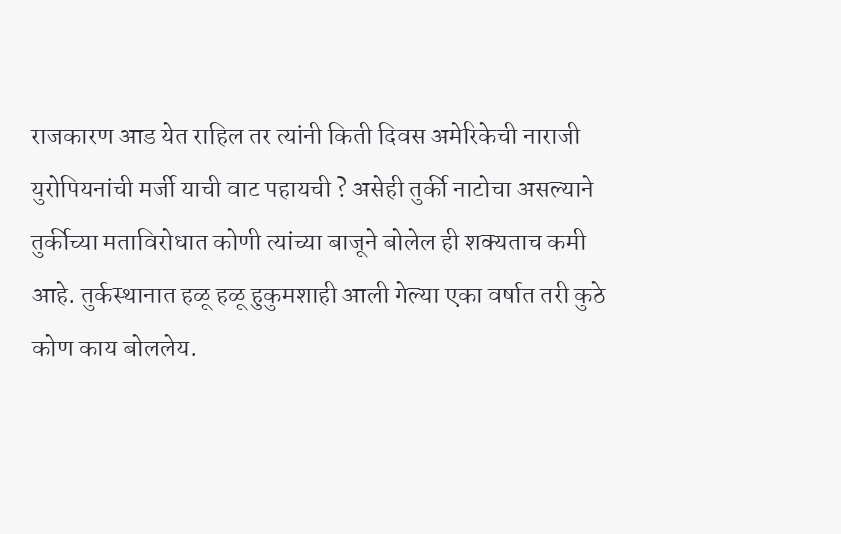राजकारण आड येत राहिल तर त्यांनी किती दिवस अमेरिकेची नाराजी युरोपियनांची मर्जी याची वाट पहायची ? असेही तुर्की नाटोचा असल्याने तुर्कीच्या मताविरोधात कोणी त्यांच्या बाजूने बोलेल ही शक्यताच कमी आहे. तुर्कस्थानात हळू हळू हुकुमशाही आली गेल्या एका वर्षात तरी कुठे कोण काय बोललेय.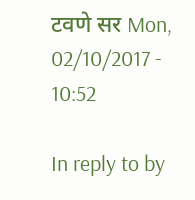टवणे सर Mon, 02/10/2017 - 10:52

In reply to by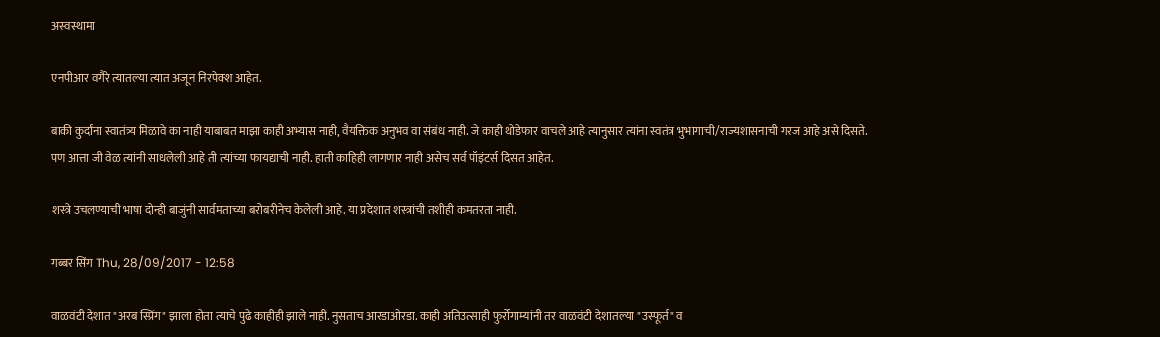अस्वस्थामा

एनपीआर वगैरे त्यातल्या त्यात अजून निरपेक्श आहेत.

बाकी कुर्दांना स्वातंत्र्य मिळावे का नाही याबाबत माझा काही अभ्यास नाही, वैयक्तिक अनुभव वा संबंध नाही. जे काही थोडेफार वाचले आहे त्यानुसार त्यांना स्वतंत्र भुभागाची/राज्यशासनाची गरज आहे असे दिसते.
पण आत्ता जी वेळ त्यांनी साधलेली आहे ती त्यांच्या फायद्याची नाही. हाती काहिही लागणार नाही असेच सर्व पॉइंटर्स दिसत आहेत.

शस्त्रे उचलण्याची भाषा दोन्ही बाजुंनी सार्वमताच्या बरोबरीनेच केलेली आहे. या प्रदेशात शस्त्रांची तशीही कमतरता नाही.

गब्बर सिंग Thu, 28/09/2017 - 12:58

वाळवंटी देशात "अरब स्प्रिंग" झाला होता त्याचे पुढे काहीही झाले नाही. नुसताच आरडाओरडा. काही अतिउत्साही फुर्रोगाम्यांनी तर वाळवंटी देशातल्या "उस्फूर्त" व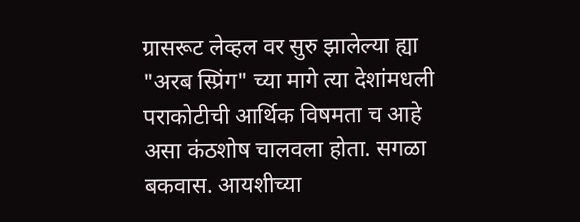ग्रासरूट लेव्हल वर सुरु झालेल्या ह्या "अरब स्प्रिंग" च्या मागे त्या देशांमधली पराकोटीची आर्थिक विषमता च आहे असा कंठशोष चालवला होता. सगळा बकवास. आयशीच्या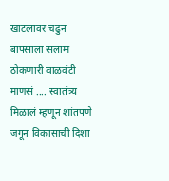खाटलावर चढुन बापसाला सलाम ठोकणारी वाळवंटी माणसं .... स्वातंत्र्य मिळालं म्हणून शांतपणे जगून विकासाची दिशा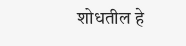शोधतील हे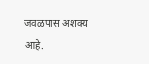जवळपास अशक्य आहे.